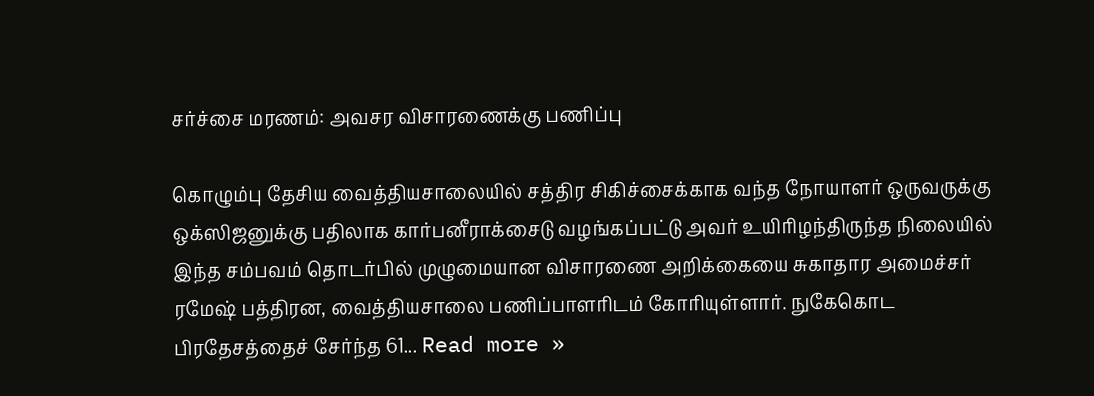சர்ச்சை மரணம்: அவசர விசாரணைக்கு பணிப்பு

கொழும்பு தேசிய வைத்தியசாலையில் சத்திர சிகிச்சைக்காக வந்த நோயாளர் ஒருவருக்கு ஒக்ஸிஜனுக்கு பதிலாக கார்பனீராக்சைடு வழங்கப்பட்டு அவர் உயிரிழந்திருந்த நிலையில் இந்த சம்பவம் தொடர்பில் முழுமையான விசாரணை அறிக்கையை சுகாதார அமைச்சர் ரமேஷ் பத்திரன, வைத்தியசாலை பணிப்பாளரிடம் கோரியுள்ளார். நுகேகொட பிரதேசத்தைச் சேர்ந்த 61... Read more »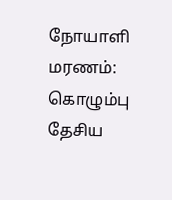நோயாளி மரணம்: கொழும்பு தேசிய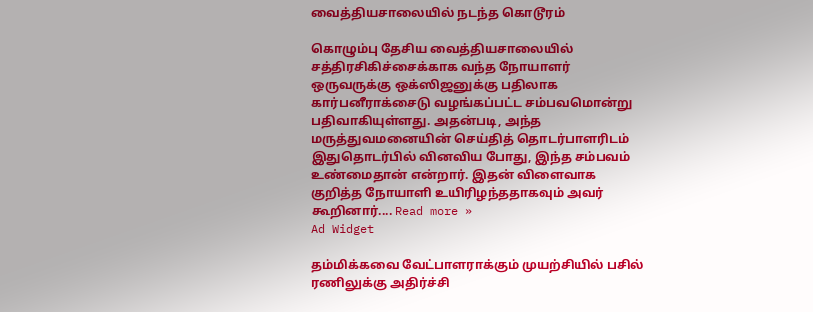வைத்தியசாலையில் நடந்த கொடூரம்

கொழும்பு தேசிய வைத்தியசாலையில் சத்திரசிகிச்சைக்காக வந்த நோயாளர் ஒருவருக்கு ஒக்ஸிஜனுக்கு பதிலாக கார்பனீராக்சைடு வழங்கப்பட்ட சம்பவமொன்று பதிவாகியுள்ளது. அதன்படி, அந்த மருத்துவமனையின் செய்தித் தொடர்பாளரிடம் இதுதொடர்பில் வினவிய போது, இந்த சம்பவம் உண்மைதான் என்றார். இதன் விளைவாக குறித்த நோயாளி உயிரிழந்ததாகவும் அவர் கூறினார்.... Read more »
Ad Widget

தம்மிக்கவை வேட்பாளராக்கும் முயற்சியில் பசில் ரணிலுக்கு அதிர்ச்சி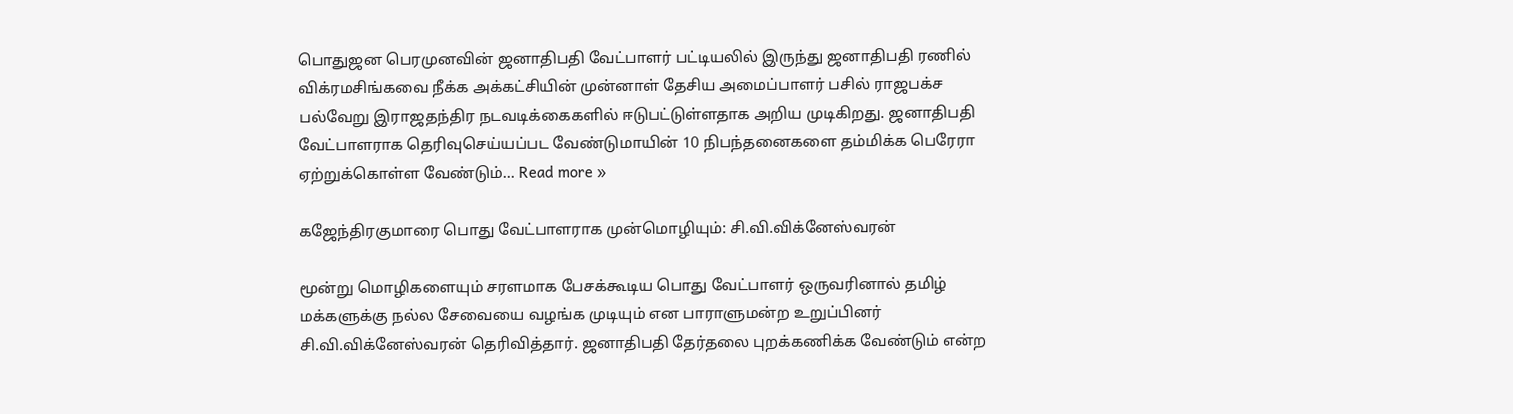பொதுஜன பெரமுனவின் ஜனாதிபதி வேட்பாளர் பட்டியலில் இருந்து ஜனாதிபதி ரணில் விக்ரமசிங்கவை நீக்க அக்கட்சியின் முன்னாள் தேசிய அமைப்பாளர் பசில் ராஜபக்ச பல்வேறு இராஜதந்திர நடவடிக்கைகளில் ஈடுபட்டுள்ளதாக அறிய முடிகிறது. ஜனாதிபதி வேட்பாளராக தெரிவுசெய்யப்பட வேண்டுமாயின் 10 நிபந்தனைகளை தம்மிக்க பெரேரா ஏற்றுக்கொள்ள வேண்டும்... Read more »

கஜேந்திரகுமாரை பொது வேட்பாளராக முன்மொழியும்: சி.வி.விக்னேஸ்வரன்

மூன்று மொழிகளையும் சரளமாக பேசக்கூடிய பொது வேட்பாளர் ஒருவரினால் தமிழ் மக்களுக்கு நல்ல சேவையை வழங்க முடியும் என பாராளுமன்ற உறுப்பினர் சி.வி.விக்னேஸ்வரன் தெரிவித்தார். ஜனாதிபதி தேர்தலை புறக்கணிக்க வேண்டும் என்ற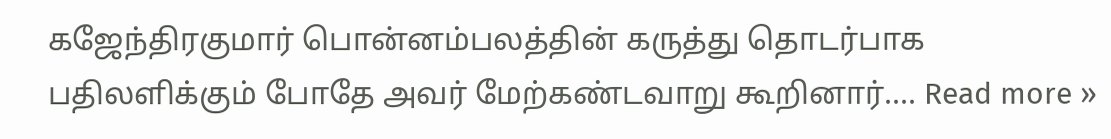கஜேந்திரகுமார் பொன்னம்பலத்தின் கருத்து தொடர்பாக பதிலளிக்கும் போதே அவர் மேற்கண்டவாறு கூறினார்.... Read more »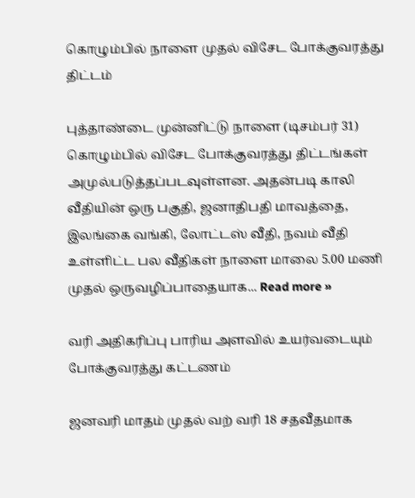கொழும்பில் நாளை முதல் விசேட போக்குவரத்து திட்டம்

புத்தாண்டை முன்னிட்டு நாளை (டிசம்பர் 31) கொழும்பில் விசேட போக்குவரத்து திட்டங்கள் அமுல்படுத்தப்படவுள்ளன. அதன்படி காலி வீதியின் ஒரு பகுதி, ஜனாதிபதி மாவத்தை, இலங்கை வங்கி, லோட்டஸ் வீதி, நவம் வீதி உள்ளிட்ட பல வீதிகள் நாளை மாலை 5.00 மணி முதல் ஒருவழிப்பாதையாக... Read more »

வரி அதிகரிப்பு பாரிய அளவில் உயர்வடையும் போக்குவரத்து கட்டணம்

ஜனவரி மாதம் முதல் வற் வரி 18 சதவீதமாக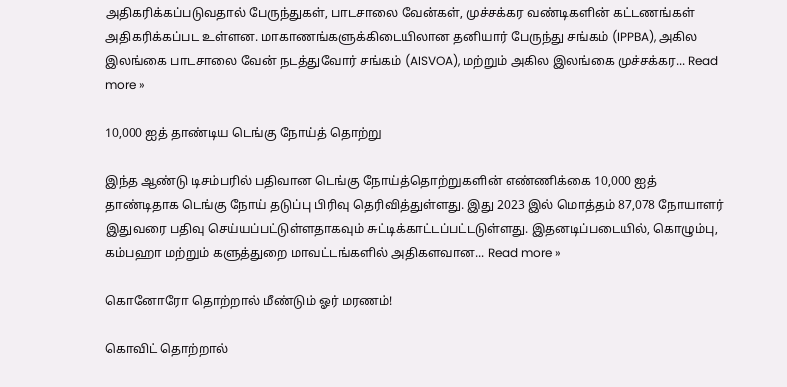அதிகரிக்கப்படுவதால் பேருந்துகள், பாடசாலை வேன்கள், முச்சக்கர வண்டிகளின் கட்டணங்கள் அதிகரிக்கப்பட உள்ளன. மாகாணங்களுக்கிடையிலான தனியார் பேருந்து சங்கம் (IPPBA), அகில இலங்கை பாடசாலை வேன் நடத்துவோர் சங்கம் (AISVOA), மற்றும் அகில இலங்கை முச்சக்கர... Read more »

10,000 ஐத் தாண்டிய டெங்கு நோய்த் தொற்று

இந்த ஆண்டு டிசம்பரில் பதிவான டெங்கு நோய்த்தொற்றுகளின் எண்ணிக்கை 10,000 ஐத் தாண்டிதாக டெங்கு நோய் தடுப்பு பிரிவு தெரிவித்துள்ளது. இது 2023 இல் மொத்தம் 87,078 நோயாளர் இதுவரை பதிவு செய்யப்பட்டுள்ளதாகவும் சுட்டிக்காட்டப்பட்டடுள்ளது. இதனடிப்படையில், கொழும்பு, கம்பஹா மற்றும் களுத்துறை மாவட்டங்களில் அதிகளவான... Read more »

கொனோரோ தொற்றால் மீண்டும் ஓர் மரணம்!

கொவிட் தொற்றால்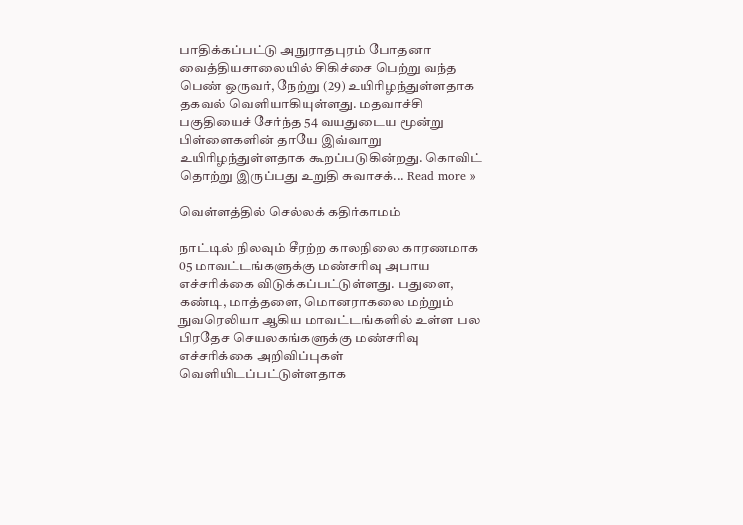பாதிக்கப்பட்டு அநுராதபுரம் போதனா வைத்தியசாலையில் சிகிச்சை பெற்று வந்த பெண் ஒருவர், நேற்று (29) உயிரிழந்துள்ளதாக தகவல் வெளியாகியுள்ளது. மதவாச்சி பகுதியைச் சேர்ந்த 54 வயதுடைய மூன்று பிள்ளைகளின் தாயே இவ்வாறு உயிரிழந்துள்ளதாக கூறப்படுகின்றது. கொவிட் தொற்று இருப்பது உறுதி சுவாசக்... Read more »

வெள்ளத்தில் செல்லக் கதிர்காமம்

நாட்டில் நிலவும் சீரற்ற காலநிலை காரணமாக 05 மாவட்டங்களுக்கு மண்சரிவு அபாய எச்சரிக்கை விடுக்கப்பட்டுள்ளது. பதுளை, கண்டி, மாத்தளை, மொனராகலை மற்றும் நுவரெலியா ஆகிய மாவட்டங்களில் உள்ள பல பிரதேச செயலகங்களுக்கு மண்சரிவு எச்சரிக்கை அறிவிப்புகள் வெளியிடப்பட்டுள்ளதாக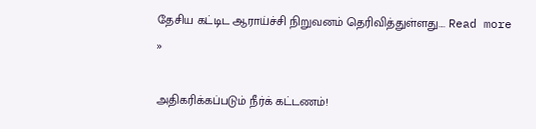தேசிய கட்டிட ஆராய்ச்சி நிறுவனம் தெரிவித்துள்ளது.... Read more »

அதிகரிக்கப்படும் நீர்க் கட்டணம்!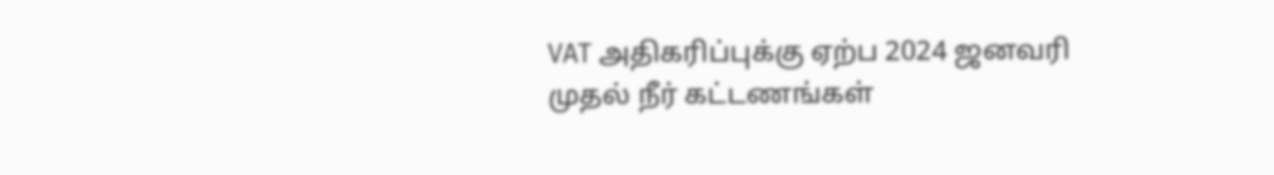VAT அதிகரிப்புக்கு ஏற்ப 2024 ஜனவரி முதல் நீர் கட்டணங்கள்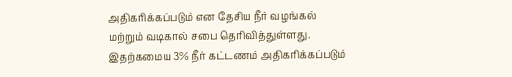அதிகரிக்கப்படும் என தேசிய நீர் வழங்கல் மற்றும் வடிகால் சபை தெரிவித்துள்ளது. இதற்கமைய 3% நீர் கட்டணம் அதிகரிக்கப்படும்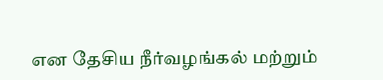என தேசிய நீர்வழங்கல் மற்றும்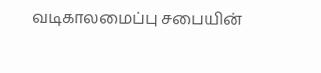வடிகாலமைப்பு சபையின்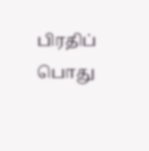பிரதிப் பொது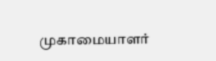முகாமையாளர்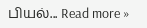பியல்... Read more »